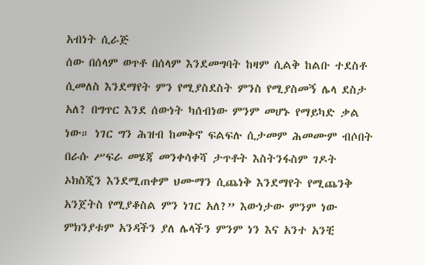አብነት ሲራጅ
ሰው በሰላም ወጥቶ በሰላም እንደመግባት ከዛም ሲልቅ ከልቡ ተደስቶ ሲመለስ እንደማየት ምን የሚያስደስት ምንስ የሚያስመኝ ሌላ ደስታ አለ? በግጥር እንደ ሰውነት ካሰብነው ምንም መሆኑ የማይካድ ቃል ነው። ነገር ግን ሕዝብ ከመቅኖ ፍልፍሉ ሲታመም ሕመሙም ብሶበት በራሱ ሥፍራ መሄጃ መንቀሳቀሻ ታጥቶት እስትንፋስም ገዶት ኦክስጂን እንደሚጠቀም ህሙማን ሲጨነቅ እንደማየት የሚጨንቅ አንጀትስ የሚያቆስል ምን ነገር አለ?” እውነታው ምንም ነው ምክንያቱም አንዳችን ያለ ሌላችን ምንም ነን እና አንተ አንቺ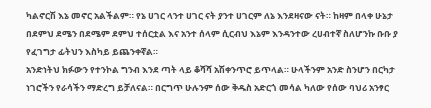ካልኖርሽ እኔ መኖር አልችልም። የኔ ሀገር ላንተ ሀገር ናት ያንተ ሀገርም ለኔ እንደዛናው ናት። ከዛም በላቀ ሁኔታ በደምህ ደሜን በደሜም ደምህ ተሰርቷል እና አንተ ሰላም ሲርብህ እኔም እንዳንተው ረሀብተኛ ስለሆንኩ ቡቡ ያ የፈገግታ ፊትህን እስካይ ይጨንቀኛል።
አንድነትህ ክፉውን የተንኮል ግንብ እንደ ጣት ላይ ቆሻሻ አሽቀንጥሮ ይጥላል። ሁላችንም አንድ ስንሆን በርካታ ነገሮችን የራሳችን ማድረግ ይቻለናል። በርግጥ ሁሉንም ሰው ቅዱስ አድርጎ መሳል ካለው የሰው ባህሪ አንፃር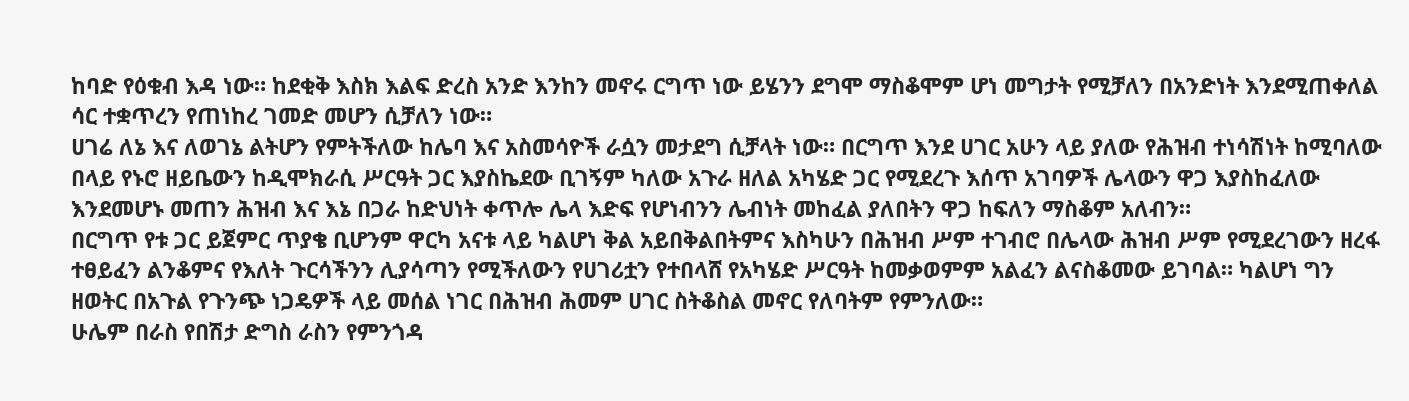ከባድ የዕቁብ እዳ ነው። ከደቂቅ እስክ እልፍ ድረስ አንድ እንከን መኖሩ ርግጥ ነው ይሄንን ደግሞ ማስቆሞም ሆነ መግታት የሚቻለን በአንድነት እንደሚጠቀለል ሳር ተቋጥረን የጠነከረ ገመድ መሆን ሲቻለን ነው።
ሀገሬ ለኔ እና ለወገኔ ልትሆን የምትችለው ከሌባ እና አስመሳዮች ራሷን መታደግ ሲቻላት ነው። በርግጥ እንደ ሀገር አሁን ላይ ያለው የሕዝብ ተነሳሽነት ከሚባለው በላይ የኑሮ ዘይቤውን ከዲሞክራሲ ሥርዓት ጋር እያስኬደው ቢገኝም ካለው አጉራ ዘለል አካሄድ ጋር የሚደረጉ እሰጥ አገባዎች ሌላውን ዋጋ እያስከፈለው እንደመሆኑ መጠን ሕዝብ እና እኔ በጋራ ከድህነት ቀጥሎ ሌላ እድፍ የሆነብንን ሌብነት መከፈል ያለበትን ዋጋ ከፍለን ማስቆም አለብን።
በርግጥ የቱ ጋር ይጀምር ጥያቄ ቢሆንም ዋርካ አናቱ ላይ ካልሆነ ቅል አይበቅልበትምና እስካሁን በሕዝብ ሥም ተገብሮ በሌላው ሕዝብ ሥም የሚደረገውን ዘረፋ ተፀይፈን ልንቆምና የእለት ጉርሳችንን ሊያሳጣን የሚችለውን የሀገሪቷን የተበላሸ የአካሄድ ሥርዓት ከመቃወምም አልፈን ልናስቆመው ይገባል። ካልሆነ ግን ዘወትር በአጉል የጉንጭ ነጋዴዎች ላይ መሰል ነገር በሕዝብ ሕመም ሀገር ስትቆስል መኖር የለባትም የምንለው።
ሁሌም በራስ የበሽታ ድግስ ራስን የምንጎዳ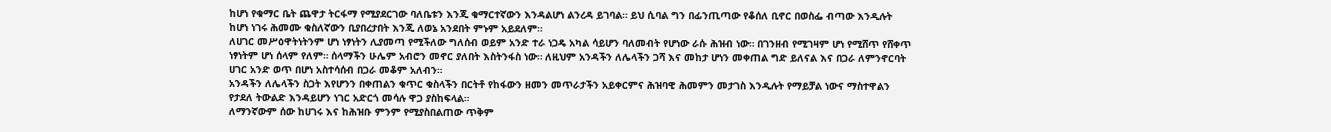ከሆነ የቁማር ቤት ጨዋታ ትርፋማ የሚያደርገው ባለቤቱን እንጂ ቁማርተኛውን እንዳልሆነ ልንረዳ ይገባል። ይህ ሲባል ግን በፊንጢጣው የቆሰለ ቢኖር በወስፌ ብጣው እንዲሉት ከሆነ ነገሩ ሕመሙ ቁስለኛውን ቢያበረታበት እንጂ ለወኔ አንደበት ምኑም አይደለም።
ለሀገር መሥዕዋትነትንም ሆነ ነፃነትን ሊያመጣ የሚችለው ግለሰብ ወይም አንድ ተራ ነጋዴ አካል ሳይሆን ባለመብት የሆነው ራሱ ሕዝብ ነው። በገንዘብ የሚገዛም ሆነ የሚሸጥ የሸቀጥ ነፃነትም ሆነ ሰላም የለም። ሰላማችን ሁሌም አብሮን መኖር ያለበት እስትንፋስ ነው። ለዚህም አንዳችን ለሌላችን ጋሻ እና መከታ ሆነን መቀጠል ግድ ይለናል እና በጋራ ለምንኖርባት ሀገር አንድ ወጥ በሆነ አስተሳሰብ በጋራ መቆም አለብን።
አንዳችን ለሌላችን ስጋት እየሆንን በቀጠልን ቁጥር ቁስላችን በርትቶ የከፋውን ዘመን መጥራታችን አይቀርምና ሕዝባዊ ሕመምን መታገስ እንዲሉት የማይቻል ነውና ማስተዋልን የታደለ ትውልድ እንዳይሆን ነገር አድርጎ መሳሉ ዋጋ ያስከፍላል።
ለማንኛውም ሰው ከሀገሩ እና ከሕዝቡ ምንም የሚያስበልጠው ጥቅም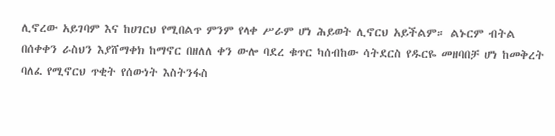ሊኖረው አይገባም እና ከሀገርህ የሚበልጥ ምንም የላቀ ሥራም ሆነ ሕይወት ሊኖርህ አይችልም። ልኑርም ብትል በሰቀቀን ራስህን እያሸማቀክ ከማኖር በዘለለ ቀን ውሎ ባደረ ቁጥር ካሰብከው ሳትደርስ የዱርዬ መዘባበቻ ሆነ ከመቅረት ባለፈ የሚኖርህ ጥቂት የሰውነት እስትንፋስ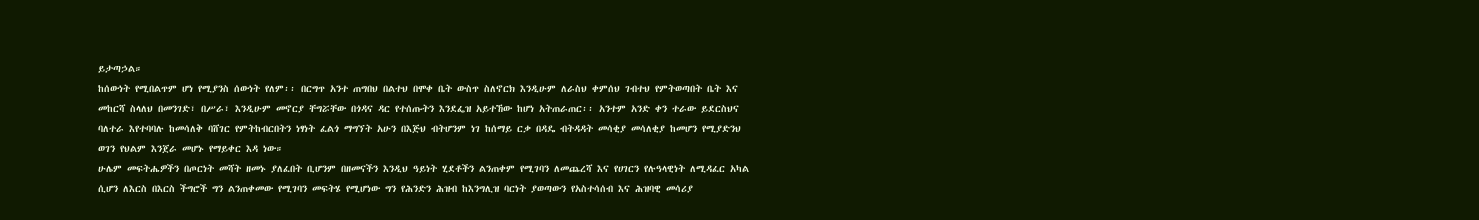ይታጣኃል።
ከሰውነት የሚበልጥም ሆነ የሚያንስ ሰውነት የለም፡፡ በርግጥ አንተ ጠግበህ በልተህ በሞቀ ቤት ውስጥ ስለኖርክ እንዲሁም ለራስህ ቀምሰህ ገብተህ የምትወጣበት ቤት እና መከርሻ ስላለህ በመንገድ፣ በሥራ፣ እንዲሁም መኖርያ ቸግሯቸው በጎዳና ዳር የተሰጡትን እንደፌዝ አይተኸው ከሆነ አትጠራጠር፡፡ አንተም አንድ ቀን ተራው ይደርስህና ባለተራ እየተባባሉ ከመሳለቅ ባሸገር የምትከብርበትን ነፃነት ፈልጎ ማግኘት አሁን በእጅህ ብትሆንም ነገ ከሰማይ ርቃ በዳዴ ብትዳዳት መሳቂያ መሳለቂያ ከመሆን የሚያድንህ ወገን የህልም እንጀራ መሆኑ የማይቀር እዳ ነው።
ሁሌም መፍትሔዎችን በጦርነት መሻት ዘመኑ ያለፈበት ቢሆንም በዘመናችን እንዲህ ዓይነት ሂደቶችን ልንጠቀም የሚገባን ለመጨረሻ እና የሀገርን የሉዓላዊነት ለሚዳፈር አካል ሲሆን ለእርስ በእርስ ችግሮች ግን ልንጠቀመው የሚገባን መፍትሄ የሚሆነው ግን የሕንድን ሕዝብ ከእንግሊዝ ባርነት ያወጣውን የአስተሳሰብ እና ሕዝባዊ መሳሪያ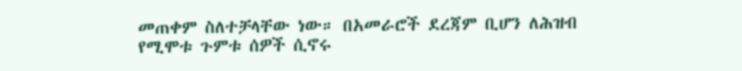መጠቀም ስለተቻላቸው ነው። በአመራሮች ደረጃም ቢሆን ለሕዝብ የሚሞቱ ጉምቱ ሰዎች ሲኖሩ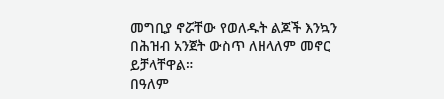መግቢያ ኖሯቸው የወለዱት ልጆች እንኳን በሕዝብ አንጀት ውስጥ ለዘላለም መኖር ይቻላቸዋል።
በዓለም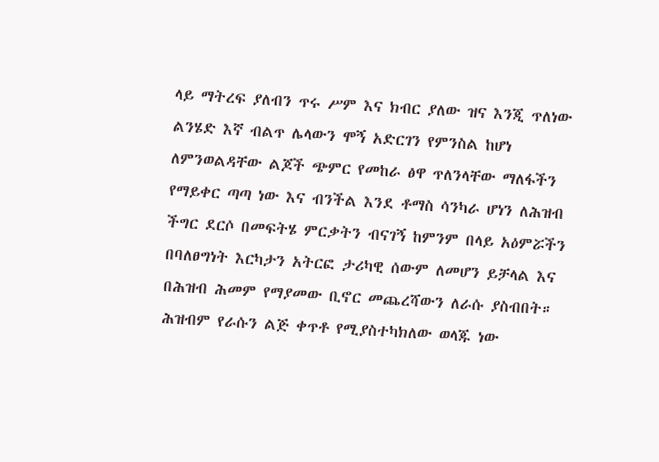ላይ ማትረፍ ያለብን ጥሩ ሥም እና ክብር ያለው ዝና እንጂ ጥለነው ልንሄድ እኛ ብልጥ ሌላውን ሞኝ አድርገን የምንስል ከሆነ ለምንወልዳቸው ልጆች ጭምር የመከራ ፅዋ ጥለንላቸው ማለፋችን የማይቀር ጣጣ ነው እና ብንችል እንደ ቶማስ ሳንካራ ሆነን ለሕዝብ ችግር ደርሶ በመፍትሄ ምርቃትን ብናገኝ ከምንም በላይ አዕምሯችን በባለፀግነት እርካታን አትርፎ ታሪካዊ ሰውም ለመሆን ይቻላል እና በሕዝብ ሕመም የማያመው ቢኖር መጨረሻውን ለራሱ ያስብበት። ሕዝብም የራሱን ልጅ ቀጥቶ የሚያስተካክለው ወላጁ ነው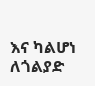እና ካልሆነ ለጎልያድ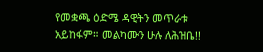የመቋጫ ዕድሜ ዳዊትን መጥራቱ አይከፋም። መልካሙን ሁሉ ለሕዝቤ!!